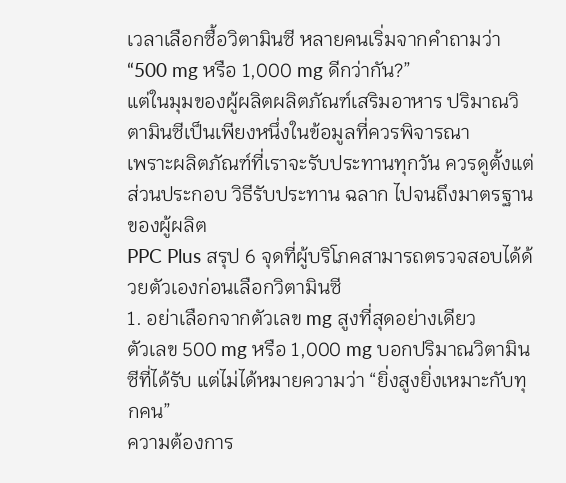เวลาเลือกซื้อวิตามินซี หลายคนเริ่มจากคำถามว่า
“500 mg หรือ 1,000 mg ดีกว่ากัน?”
แต่ในมุมของผู้ผลิตผลิตภัณฑ์เสริมอาหาร ปริมาณวิตามินซีเป็นเพียงหนึ่งในข้อมูลที่ควรพิจารณา
เพราะผลิตภัณฑ์ที่เราจะรับประทานทุกวัน ควรดูตั้งแต่ส่วนประกอบ วิธีรับประทาน ฉลาก ไปจนถึงมาตรฐานของผู้ผลิต
PPC Plus สรุป 6 จุดที่ผู้บริโภคสามารถตรวจสอบได้ด้วยตัวเองก่อนเลือกวิตามินซี
1. อย่าเลือกจากตัวเลข mg สูงที่สุดอย่างเดียว
ตัวเลข 500 mg หรือ 1,000 mg บอกปริมาณวิตามินซีที่ได้รับ แต่ไม่ได้หมายความว่า “ยิ่งสูงยิ่งเหมาะกับทุกคน”
ความต้องการ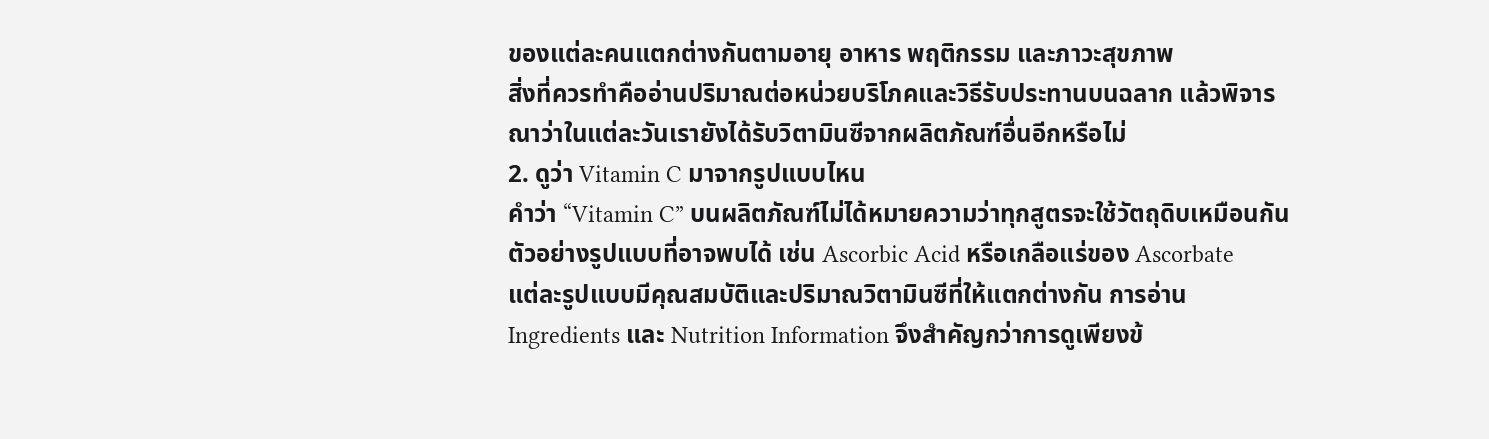ของแต่ละคนแตกต่างกันตามอายุ อาหาร พฤติกรรม และภาวะสุขภาพ
สิ่งที่ควรทำคืออ่านปริมาณต่อหน่วยบริโภคและวิธีรับประทานบนฉลาก แล้วพิจารณาว่าในแต่ละวันเรายังได้รับวิตามินซีจากผลิตภัณฑ์อื่นอีกหรือไม่
2. ดูว่า Vitamin C มาจากรูปแบบไหน
คำว่า “Vitamin C” บนผลิตภัณฑ์ไม่ได้หมายความว่าทุกสูตรจะใช้วัตถุดิบเหมือนกัน
ตัวอย่างรูปแบบที่อาจพบได้ เช่น Ascorbic Acid หรือเกลือแร่ของ Ascorbate
แต่ละรูปแบบมีคุณสมบัติและปริมาณวิตามินซีที่ให้แตกต่างกัน การอ่าน Ingredients และ Nutrition Information จึงสำคัญกว่าการดูเพียงข้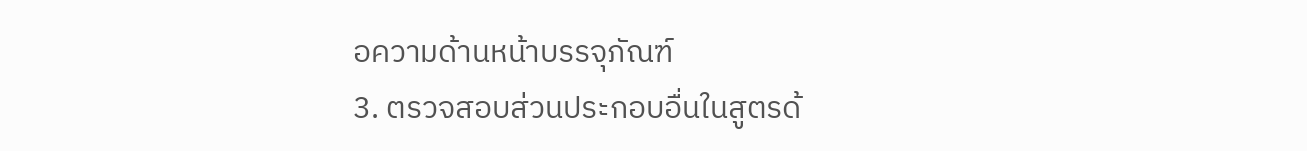อความด้านหน้าบรรจุภัณฑ์
3. ตรวจสอบส่วนประกอบอื่นในสูตรด้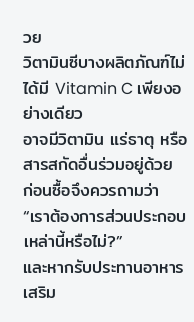วย
วิตามินซีบางผลิตภัณฑ์ไม่ได้มี Vitamin C เพียงอย่างเดียว
อาจมีวิตามิน แร่ธาตุ หรือสารสกัดอื่นร่วมอยู่ด้วย
ก่อนซื้อจึงควรถามว่า
“เราต้องการส่วนประกอบเหล่านี้หรือไม่?”
และหากรับประทานอาหารเสริม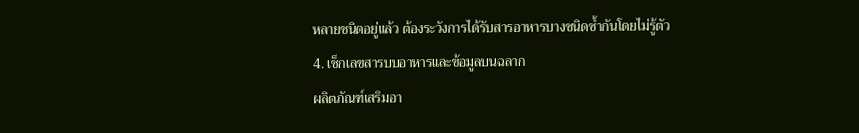หลายชนิดอยู่แล้ว ต้องระวังการได้รับสารอาหารบางชนิดซ้ำกันโดยไม่รู้ตัว
4. เช็กเลขสารบบอาหารและข้อมูลบนฉลาก
ผลิตภัณฑ์เสริมอา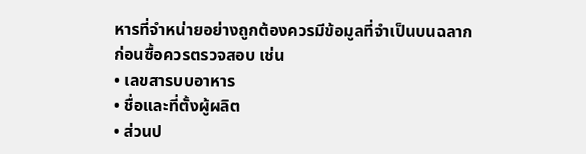หารที่จำหน่ายอย่างถูกต้องควรมีข้อมูลที่จำเป็นบนฉลาก
ก่อนซื้อควรตรวจสอบ เช่น
• เลขสารบบอาหาร
• ชื่อและที่ตั้งผู้ผลิต
• ส่วนป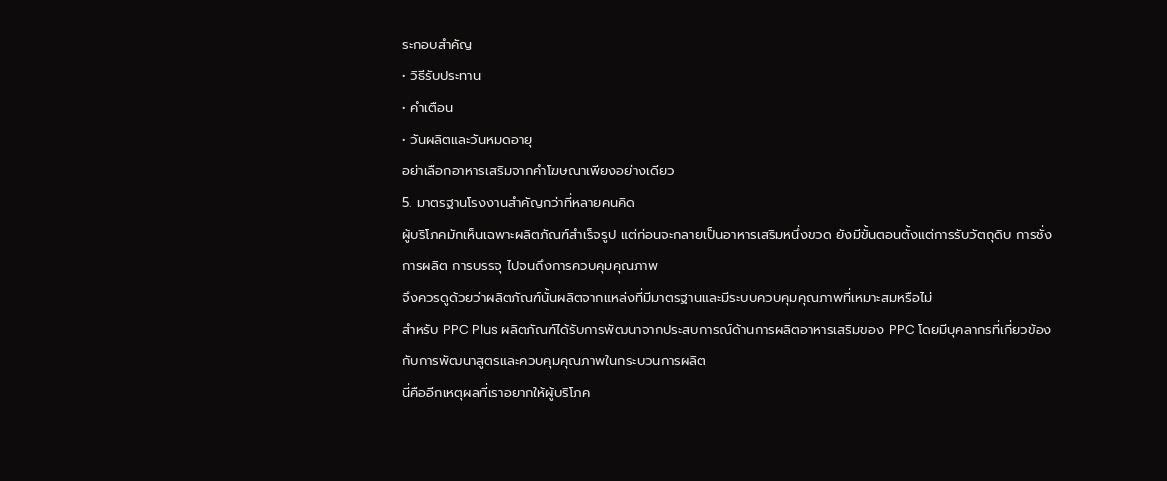ระกอบสำคัญ
• วิธีรับประทาน
• คำเตือน
• วันผลิตและวันหมดอายุ
อย่าเลือกอาหารเสริมจากคำโฆษณาเพียงอย่างเดียว
5. มาตรฐานโรงงานสำคัญกว่าที่หลายคนคิด
ผู้บริโภคมักเห็นเฉพาะผลิตภัณฑ์สำเร็จรูป แต่ก่อนจะกลายเป็นอาหารเสริมหนึ่งขวด ยังมีขั้นตอนตั้งแต่การรับวัตถุดิบ การชั่ง การผลิต การบรรจุ ไปจนถึงการควบคุมคุณภาพ
จึงควรดูด้วยว่าผลิตภัณฑ์นั้นผลิตจากแหล่งที่มีมาตรฐานและมีระบบควบคุมคุณภาพที่เหมาะสมหรือไม่
สำหรับ PPC Plus ผลิตภัณฑ์ได้รับการพัฒนาจากประสบการณ์ด้านการผลิตอาหารเสริมของ PPC โดยมีบุคลากรที่เกี่ยวข้องกับการพัฒนาสูตรและควบคุมคุณภาพในกระบวนการผลิต
นี่คืออีกเหตุผลที่เราอยากให้ผู้บริโภค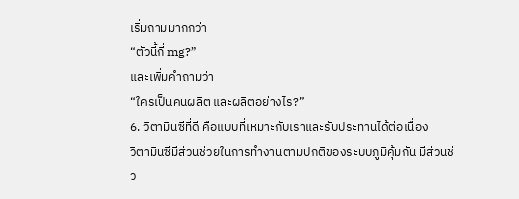เริ่มถามมากกว่า
“ตัวนี้กี่ mg?”
และเพิ่มคำถามว่า
“ใครเป็นคนผลิต และผลิตอย่างไร?”
6. วิตามินซีที่ดี คือแบบที่เหมาะกับเราและรับประทานได้ต่อเนื่อง
วิตามินซีมีส่วนช่วยในการทำงานตามปกติของระบบภูมิคุ้มกัน มีส่วนช่ว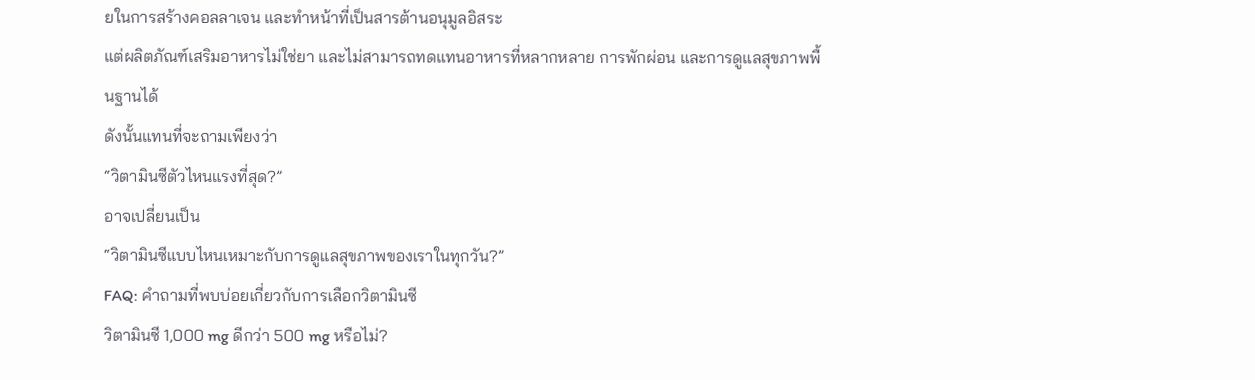ยในการสร้างคอลลาเจน และทำหน้าที่เป็นสารต้านอนุมูลอิสระ
แต่ผลิตภัณฑ์เสริมอาหารไม่ใช่ยา และไม่สามารถทดแทนอาหารที่หลากหลาย การพักผ่อน และการดูแลสุขภาพพื้นฐานได้
ดังนั้นแทนที่จะถามเพียงว่า
“วิตามินซีตัวไหนแรงที่สุด?”
อาจเปลี่ยนเป็น
“วิตามินซีแบบไหนเหมาะกับการดูแลสุขภาพของเราในทุกวัน?”
FAQ: คำถามที่พบบ่อยเกี่ยวกับการเลือกวิตามินซี
วิตามินซี 1,000 mg ดีกว่า 500 mg หรือไม่?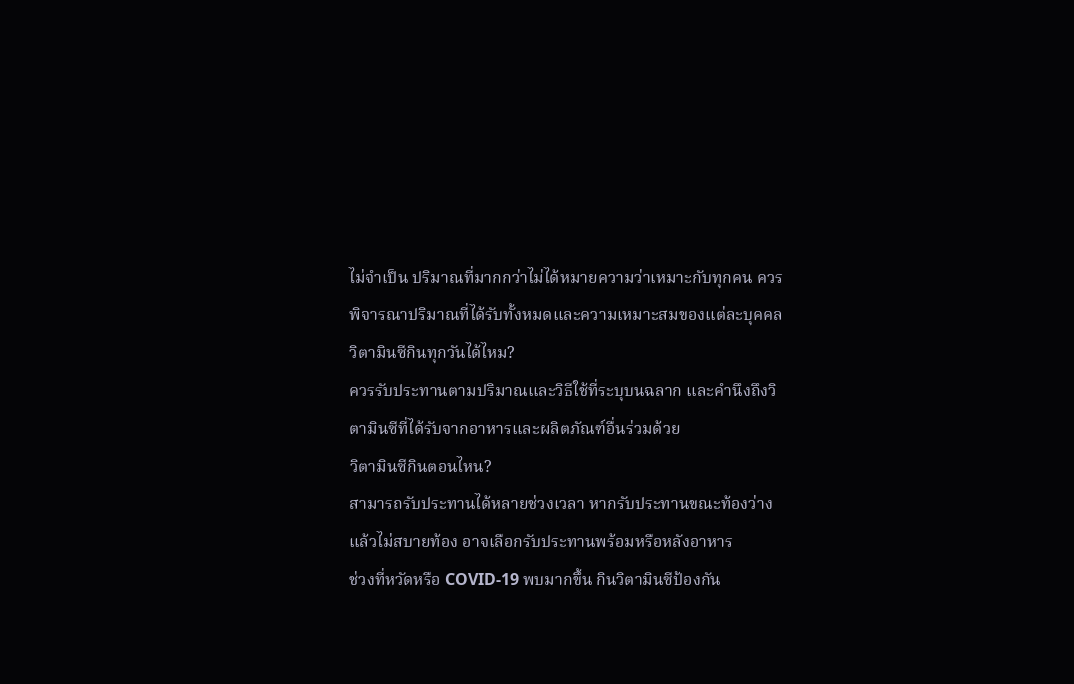ไม่จำเป็น ปริมาณที่มากกว่าไม่ได้หมายความว่าเหมาะกับทุกคน ควรพิจารณาปริมาณที่ได้รับทั้งหมดและความเหมาะสมของแต่ละบุคคล
วิตามินซีกินทุกวันได้ไหม?
ควรรับประทานตามปริมาณและวิธีใช้ที่ระบุบนฉลาก และคำนึงถึงวิตามินซีที่ได้รับจากอาหารและผลิตภัณฑ์อื่นร่วมด้วย
วิตามินซีกินตอนไหน?
สามารถรับประทานได้หลายช่วงเวลา หากรับประทานขณะท้องว่างแล้วไม่สบายท้อง อาจเลือกรับประทานพร้อมหรือหลังอาหาร
ช่วงที่หวัดหรือ COVID-19 พบมากขึ้น กินวิตามินซีป้องกัน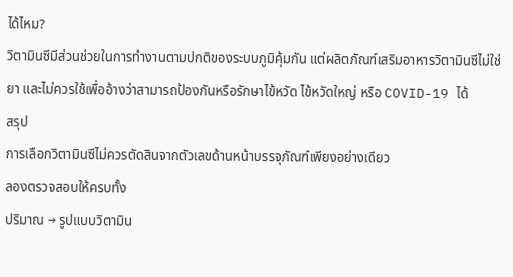ได้ไหม?
วิตามินซีมีส่วนช่วยในการทำงานตามปกติของระบบภูมิคุ้มกัน แต่ผลิตภัณฑ์เสริมอาหารวิตามินซีไม่ใช่ยา และไม่ควรใช้เพื่ออ้างว่าสามารถป้องกันหรือรักษาไข้หวัด ไข้หวัดใหญ่ หรือ COVID-19 ได้
สรุป
การเลือกวิตามินซีไม่ควรตัดสินจากตัวเลขด้านหน้าบรรจุภัณฑ์เพียงอย่างเดียว
ลองตรวจสอบให้ครบทั้ง
ปริมาณ → รูปแบบวิตามิน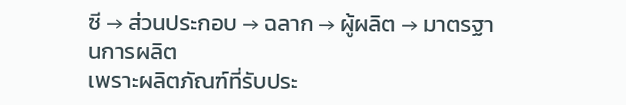ซี → ส่วนประกอบ → ฉลาก → ผู้ผลิต → มาตรฐานการผลิต
เพราะผลิตภัณฑ์ที่รับประ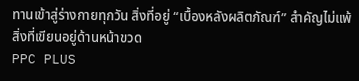ทานเข้าสู่ร่างกายทุกวัน สิ่งที่อยู่ “เบื้องหลังผลิตภัณฑ์” สำคัญไม่แพ้สิ่งที่เขียนอยู่ด้านหน้าขวด
PPC PLUS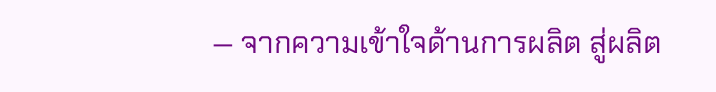— จากความเข้าใจด้านการผลิต สู่ผลิต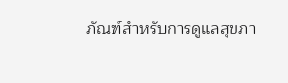ภัณฑ์สำหรับการดูแลสุขภา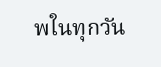พในทุกวัน